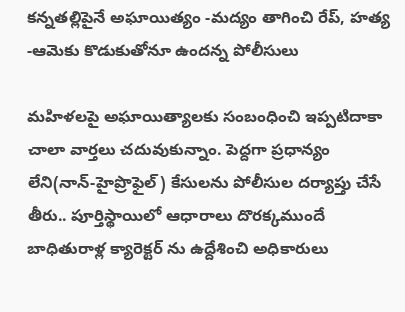కన్నతల్లిపైనే అఘాయిత్యం -మద్యం తాగించి రేప్, హత్య -ఆమెకు కొడుకుతోనూ ఉందన్న పోలీసులు

మహిళలపై అఘాయిత్యాలకు సంబంధించి ఇప్పటిదాకా చాలా వార్తలు చదువుకున్నాం. పెద్దగా ప్రధాన్యం లేని(నాన్-హైప్రొఫైల్) కేసులను పోలీసుల దర్యాప్తు చేసే తీరు.. పూర్తిస్థాయిలో ఆధారాలు దొరక్కముందే బాధితురాళ్ల క్యారెక్టర్ ను ఉద్దేశించి అధికారులు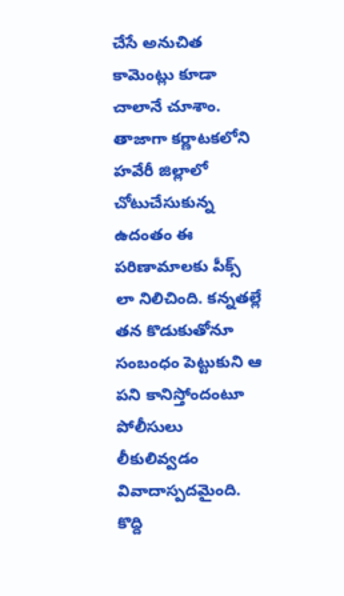చేసే అనుచిత కామెంట్లు కూడా చాలానే చూశాం. తాజాగా కర్ణాటకలోని హవేరీ జిల్లాలో చోటుచేసుకున్న ఉదంతం ఈ పరిణామాలకు పీక్స్ లా నిలిచింది. కన్నతల్లే తన కొడుకుతోనూ సంబంధం పెట్టుకుని ఆ పని కానిస్తోందంటూ పోలీసులు లీకులివ్వడం వివాదాస్పదమైంది. కొద్ది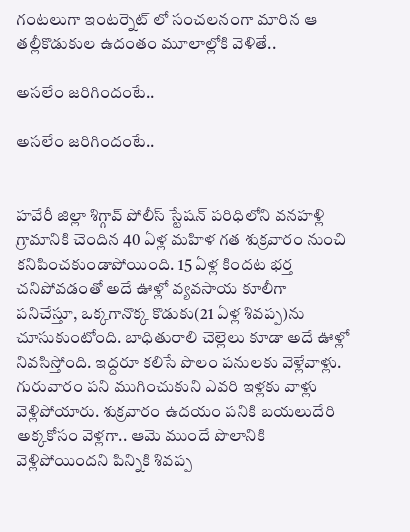గంటలుగా ఇంటర్నెట్ లో సంచలనంగా మారిన ఆ తల్లీకొడుకుల ఉదంతం మూలాల్లోకి వెళితే..

అసలేం జరిగిందంటే..

అసలేం జరిగిందంటే..


హవేరీ జిల్లా శిగ్గావ్ పోలీస్ స్టేషన్ పరిధిలోని వనహళ్లి గ్రామానికి చెందిన 40 ఏళ్ల మహిళ గత శుక్రవారం నుంచి కనిపించకుండాపోయింది. 15 ఏళ్ల కిందట భర్త చనిపోవడంతో అదే ఊళ్లో వ్యవసాయ కూలీగా పనిచేస్తూ, ఒక్కగానొక్క కొడుకు(21 ఏళ్ల శివప్ప)ను చూసుకుంటోంది. బాధితురాలి చెల్లెలు కూడా అదే ఊళ్లో నివసిస్తోంది. ఇద్దరూ కలిసే పొలం పనులకు వెళ్లేవాళ్లు. గురువారం పని ముగించుకుని ఎవరి ఇళ్లకు వాళ్లు వెళ్లిపోయారు. శుక్రవారం ఉదయం పనికి బయలుదేరి అక్కకోసం వెళ్లగా.. ఆమె ముందే పొలానికి వెళ్లిపోయిందని పిన్నికి శివప్ప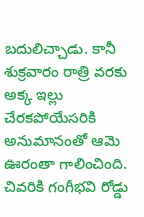బదులిచ్చాడు. కానీ శుక్రవారం రాత్రి వరకు అక్క ఇల్లు చేరకపోయేసరికి అనుమానంతో ఆమె ఊరంతా గాలించింది. చివరికి గంగీభవి రోడ్డు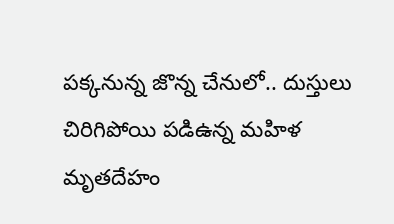పక్కనున్న జొన్న చేనులో.. దుస్తులు చిరిగిపోయి పడిఉన్న మహిళ మృతదేహం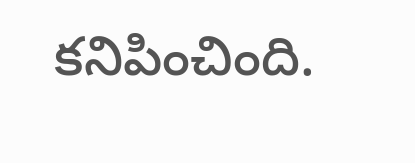కనిపించింది.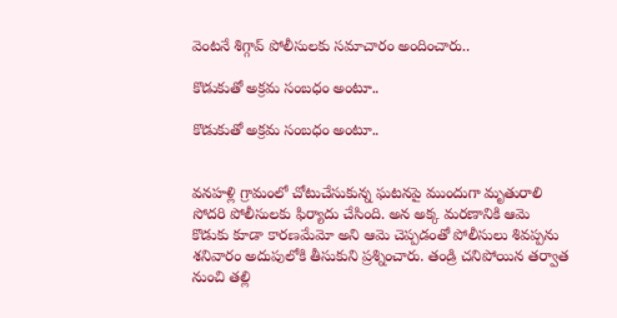వెంటనే శిగ్గావ్ పోలీసులకు సమాచారం అందించారు..

కొడుకుతో అక్రమ సంబధం అంటూ..

కొడుకుతో అక్రమ సంబధం అంటూ..


వనహళ్లి గ్రామంలో చోటుచేసుకున్న ఘటనపై ముందుగా మృతురాలి సోదరి పోలీసులకు ఫిర్యాదు చేసింది. అన అక్క మరణానికి ఆమె కొడుకు కూడా కారణమేమో అని ఆమె చెప్పడంతో పోలీసులు శివప్పను శనివారం అదుపులోకి తీసుకుని ప్రశ్నించారు. తండ్రి చనిపోయిన తర్వాత నుంచి తల్లి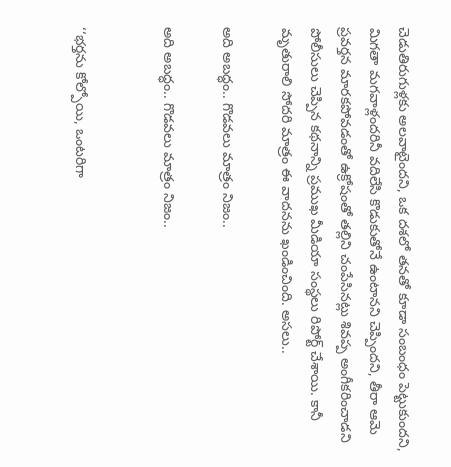చెడుతిరుగుళ్లకు అలవాటైందని, ఒక దశలో తనతో కూడా సంబంధం పెట్టుకుందని, మిగతా మగవాళ్లందరినీ వదిలేసి కొడుకుతోనే ఉంటానని చెప్పిందని, తీరా ఆమె ప్రవర్తన మారకపోవడంతో ఉక్రోషంతో తల్లిని చంపేసినట్లు శివప్ప అంగీకరించాడని పోలీసులు చెప్పిన కథనాన్ని ప్రముఖ మీడియా సంస్థలు రిపోర్ట్ చేశాయి. కానీ మృతురాలి సోదరి మాత్రం ఈ వాదనను ఖండించింది. అసలు..

అది అబద్ధం.. గొడవలు మాత్రం నిజం..

అది అబద్ధం.. గొడవలు మాత్రం నిజం..


‘‘భర్తను కోల్పోయి, ఒంటరిగా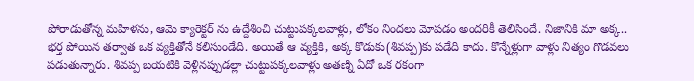పోరాడుతోన్న మహిళను, ఆమె క్యారెక్టర్ ను ఉద్దేశించి చుట్టుపక్కలవాళ్లు, లోకం నిందలు మోపడం అందరికీ తెలిసిందే. నిజానికి మా అక్క.. భర్త పోయిన తర్వాత ఒక వ్యక్తితోనే కలిసుండేది. అయితే ఆ వ్యక్తికి, అక్క కొడుకు(శివప్ప)కు పడేది కాదు. కొన్నేళ్లుగా వాళ్లు నిత్యం గొడవలు పడుతున్నారు. శివప్ప బయటికి వెళ్లినప్పుడల్లా చుట్టుపక్కలవాళ్లు అతణ్ని ఏదో ఒక రకంగా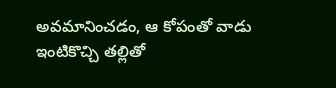అవమానించడం, ఆ కోపంతో వాడు ఇంటికొచ్చి తల్లితో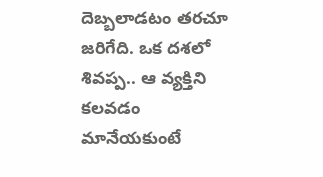దెబ్బలాడటం తరచూ జరిగేది. ఒక దశలో శివప్ప.. ఆ వ్యక్తిని కలవడం మానేయకుంటే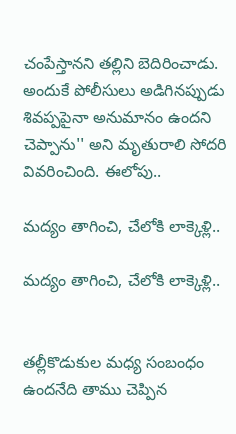చంపేస్తానని తల్లిని బెదిరించాడు. అందుకే పోలీసులు అడిగినప్పుడు శివప్పపైనా అనుమానం ఉందని చెప్పాను'' అని మృతురాలి సోదరి వివరించింది. ఈలోపు..

మద్యం తాగించి, చేలోకి లాక్కెళ్లి..

మద్యం తాగించి, చేలోకి లాక్కెళ్లి..


తల్లీకొడుకుల మధ్య సంబంధం ఉందనేది తాము చెప్పిన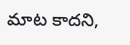మాట కాదని,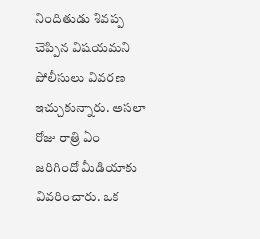నిందితుడు శివప్ప చెప్పిన విషయమని పోలీసులు వివరణ ఇచ్చుకున్నారు. అసలా రోజు రాత్రి ఏం జరిగిందో మీడియాకు వివరించారు. ఒక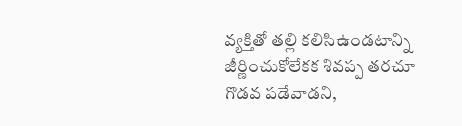వ్యక్తితో తల్లి కలిసిఉండటాన్ని జీర్ణించుకోలేకక శివప్ప తరచూ గొడవ పడేవాడని,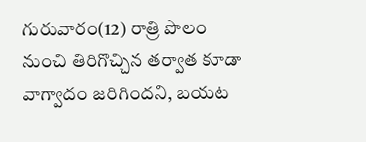గురువారం(12) రాత్రి పొలం నుంచి తిరిగొచ్చిన తర్వాత కూడా వాగ్వాదం జరిగిందని, బయట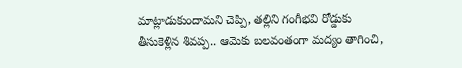మాట్లాడుకుందామని చెప్పి, తల్లిని గంగీభవి రోడ్డుకు తీసుకెళ్లిన శివప్ప.. ఆమెకు బలవంతంగా మద్యం తాగించి,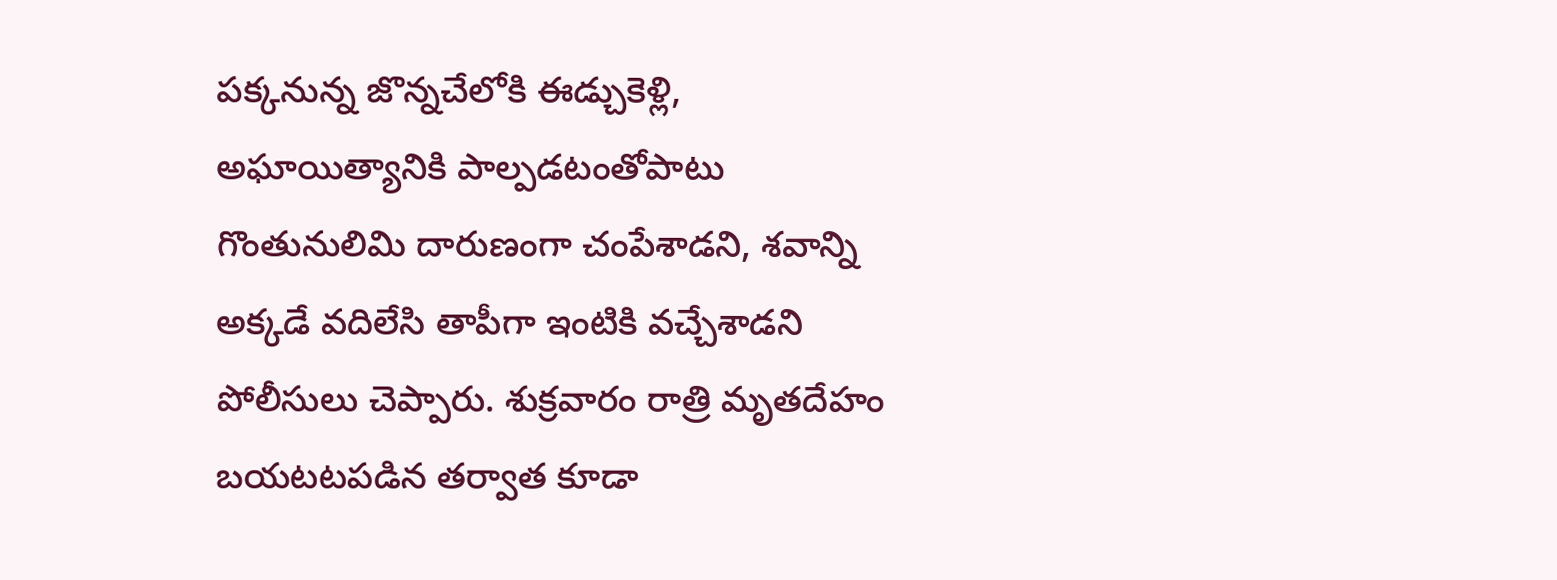పక్కనున్న జొన్నచేలోకి ఈడ్చుకెళ్లి, అఘాయిత్యానికి పాల్పడటంతోపాటు గొంతునులిమి దారుణంగా చంపేశాడని, శవాన్ని అక్కడే వదిలేసి తాపీగా ఇంటికి వచ్చేశాడని పోలీసులు చెప్పారు. శుక్రవారం రాత్రి మృతదేహం బయటటపడిన తర్వాత కూడా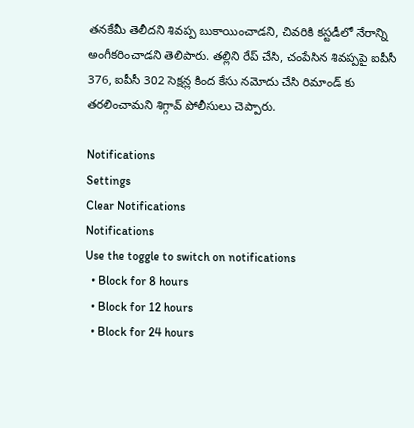తనకేమీ తెలీదని శివప్ప బుకాయించాడని, చివరికి కస్టడీలో నేరాన్ని అంగీకరించాడని తెలిపారు. తల్లిని రేప్ చేసి, చంపేసిన శివప్పపై ఐపీసీ 376, ఐపీసీ 302 సెక్షన్ల కింద కేసు నమోదు చేసి రిమాండ్ కు తరలించామని శిగ్గావ్ పోలీసులు చెప్పారు.

Notifications
Settings
Clear Notifications
Notifications
Use the toggle to switch on notifications
  • Block for 8 hours
  • Block for 12 hours
  • Block for 24 hours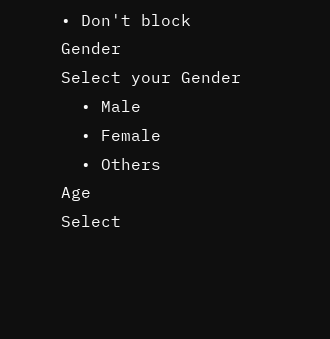• Don't block
Gender
Select your Gender
  • Male
  • Female
  • Others
Age
Select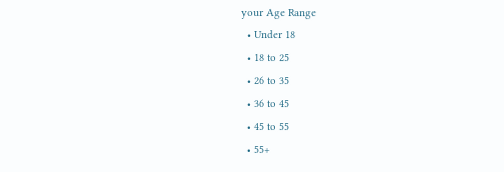your Age Range
  • Under 18
  • 18 to 25
  • 26 to 35
  • 36 to 45
  • 45 to 55
  • 55+